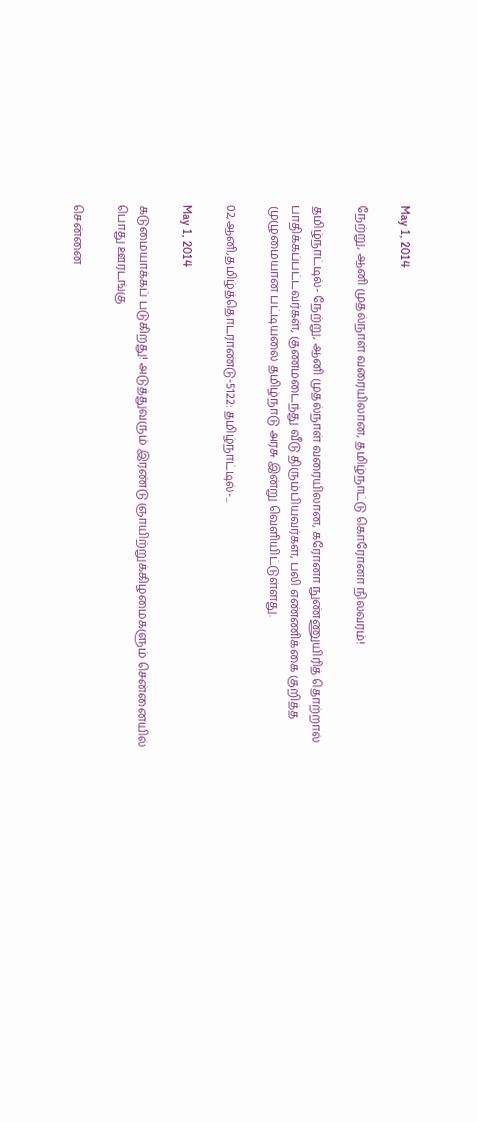May 1, 2014

நேற்று, ஆனி முதல்நாள் வரையிலான, தமிழ்நாட்டு கொரோனா நிலவரம்!

தமிழ்நாட்டில்- நேற்று, ஆனி முதல்நாள் வரையிலான, கரோனா நுண்ணுயிரித் தொற்றால் பாதிக்கப்பட்டவர்கள், குணமடைந்து வீடு திரும்பியவர்கள், பலி எண்ணிக்கை குறித்த முழுமையான பட்டியலை தமிழ்நாடு அரசு இன்று வெளியிட்டுள்ளது.

02,ஆனி,தமிழ்த்தொடராண்டு-5122: தமிழ்நாட்டில்-...

May 1, 2014

கடுமையாக்கப் படுகிறது! அடுத்துவரும் இரண்டு ஞாயிற்றுக்கிழமைகளும் சென்னையில் பொது ஊரடங்கு

சென்னை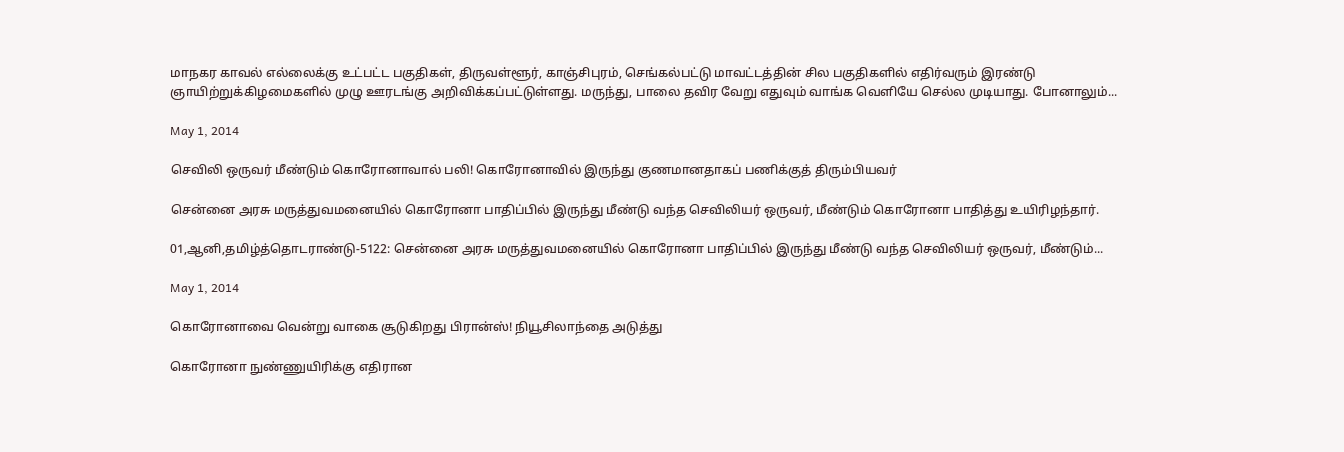மாநகர காவல் எல்லைக்கு உட்பட்ட பகுதிகள், திருவள்ளூர், காஞ்சிபுரம், செங்கல்பட்டு மாவட்டத்தின் சில பகுதிகளில் எதிர்வரும் இரண்டு  ஞாயிற்றுக்கிழமைகளில் முழு ஊரடங்கு அறிவிக்கப்பட்டுள்ளது. மருந்து, பாலை தவிர வேறு எதுவும் வாங்க வெளியே செல்ல முடியாது. போனாலும்...

May 1, 2014

செவிலி ஒருவர் மீண்டும் கொரோனாவால் பலி! கொரோனாவில் இருந்து குணமானதாகப் பணிக்குத் திரும்பியவர்

சென்னை அரசு மருத்துவமனையில் கொரோனா பாதிப்பில் இருந்து மீண்டு வந்த செவிலியர் ஒருவர், மீண்டும் கொரோனா பாதித்து உயிரிழந்தார்.

01,ஆனி,தமிழ்த்தொடராண்டு-5122: சென்னை அரசு மருத்துவமனையில் கொரோனா பாதிப்பில் இருந்து மீண்டு வந்த செவிலியர் ஒருவர், மீண்டும்...

May 1, 2014

கொரோனாவை வென்று வாகை சூடுகிறது பிரான்ஸ்! நியூசிலாந்தை அடுத்து

கொரோனா நுண்ணுயிரிக்கு எதிரான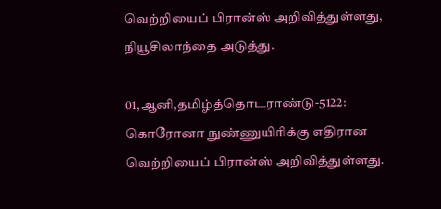வெற்றியைப் பிரான்ஸ் அறிவித்துள்ளது, நியூசிலாந்தை அடுத்து.

01,ஆனி,தமிழ்த்தொடராண்டு-5122: கொரோனா நுண்ணுயிரிக்கு எதிரான வெற்றியைப் பிரான்ஸ் அறிவித்துள்ளது.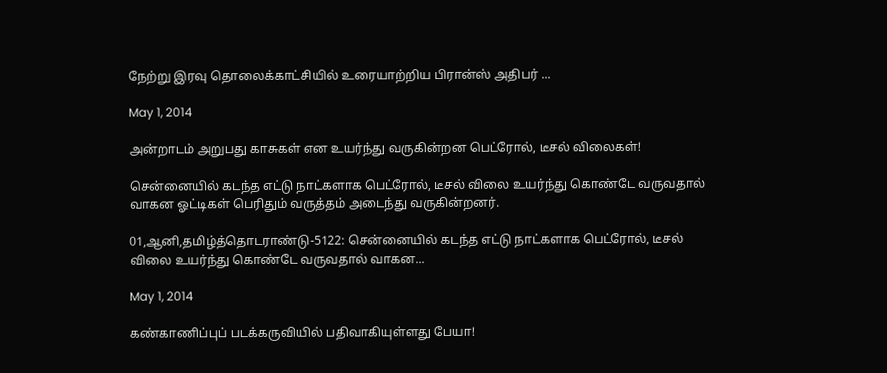நேற்று இரவு தொலைக்காட்சியில் உரையாற்றிய பிரான்ஸ் அதிபர் ...

May 1, 2014

அன்றாடம் அறுபது காசுகள் என உயர்ந்து வருகின்றன பெட்ரோல், டீசல் விலைகள்!

சென்னையில் கடந்த எட்டு நாட்களாக பெட்ரோல், டீசல் விலை உயர்ந்து கொண்டே வருவதால் வாகன ஓட்டிகள் பெரிதும் வருத்தம் அடைந்து வருகின்றனர்.

01,ஆனி,தமிழ்த்தொடராண்டு-5122: சென்னையில் கடந்த எட்டு நாட்களாக பெட்ரோல், டீசல் விலை உயர்ந்து கொண்டே வருவதால் வாகன...

May 1, 2014

கண்காணிப்புப் படக்கருவியில் பதிவாகியுள்ளது பேயா!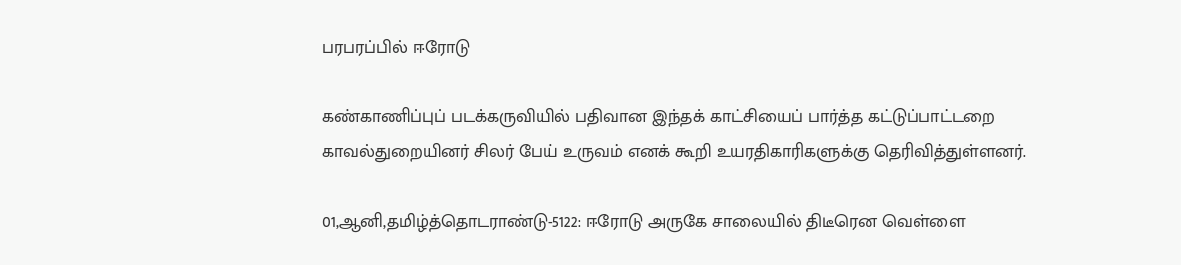பரபரப்பில் ஈரோடு

கண்காணிப்புப் படக்கருவியில் பதிவான இந்தக் காட்சியைப் பார்த்த கட்டுப்பாட்டறை காவல்துறையினர் சிலர் பேய் உருவம் எனக் கூறி உயரதிகாரிகளுக்கு தெரிவித்துள்ளனர்.

01,ஆனி,தமிழ்த்தொடராண்டு-5122: ஈரோடு அருகே சாலையில் திடீரென வெள்ளை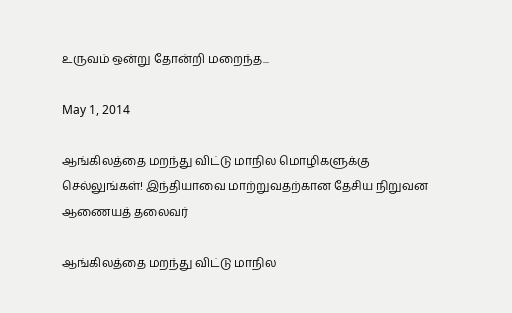உருவம் ஒன்று தோன்றி மறைந்த...

May 1, 2014

ஆங்கிலத்தை மறந்து விட்டு மாநில மொழிகளுக்கு செல்லுங்கள்! இந்தியாவை மாற்றுவதற்கான தேசிய நிறுவன ஆணையத் தலைவர்

ஆங்கிலத்தை மறந்து விட்டு மாநில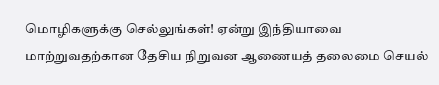மொழிகளுக்கு செல்லுங்கள்! ஏன்று இந்தியாவை மாற்றுவதற்கான தேசிய நிறுவன ஆணையத் தலைமை செயல்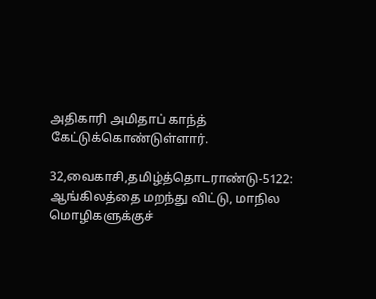அதிகாரி அமிதாப் காந்த் கேட்டுக்கொண்டுள்ளார்.

32,வைகாசி,தமிழ்த்தொடராண்டு-5122: ஆங்கிலத்தை மறந்து விட்டு, மாநில மொழிகளுக்குச்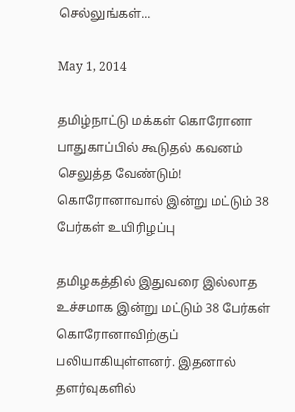செல்லுங்கள்...

May 1, 2014

தமிழ்நாட்டு மக்கள் கொரோனா பாதுகாப்பில் கூடுதல் கவனம் செலுத்த வேண்டும்! கொரோனாவால் இன்று மட்டும் 38 பேர்கள் உயிரிழப்பு

தமிழகத்தில் இதுவரை இல்லாத உச்சமாக இன்று மட்டும் 38 பேர்கள் கொரோனாவிற்குப் பலியாகியுள்ளனர். இதனால் தளர்வுகளில்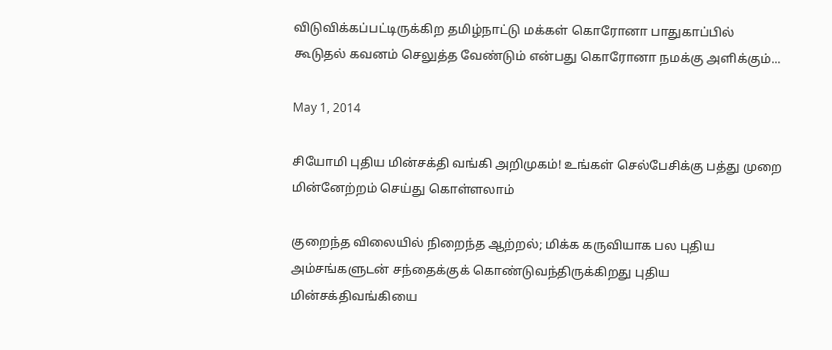விடுவிக்கப்பட்டிருக்கிற தமிழ்நாட்டு மக்கள் கொரோனா பாதுகாப்பில் கூடுதல் கவனம் செலுத்த வேண்டும் என்பது கொரோனா நமக்கு அளிக்கும்...

May 1, 2014

சியோமி புதிய மின்சக்தி வங்கி அறிமுகம்! உங்கள் செல்பேசிக்கு பத்து முறை மின்னேற்றம் செய்து கொள்ளலாம்

குறைந்த விலையில் நிறைந்த ஆற்றல்; மிக்க கருவியாக பல புதிய அம்சங்களுடன் சந்தைக்குக் கொண்டுவந்திருக்கிறது புதிய மின்சக்திவங்கியை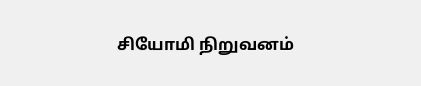சியோமி நிறுவனம்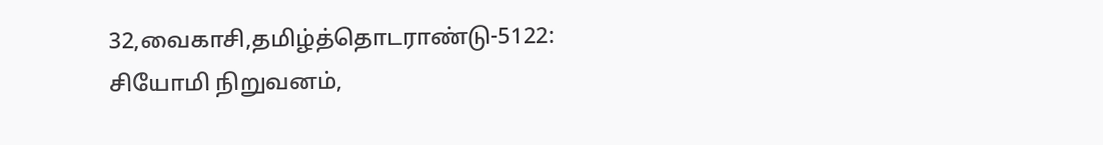32,வைகாசி,தமிழ்த்தொடராண்டு-5122: சியோமி நிறுவனம்,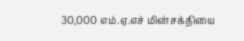30,000 எம்.ஏ.எச் மின்சக்தியை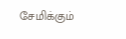சேமிக்கும்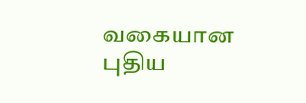வகையான புதிய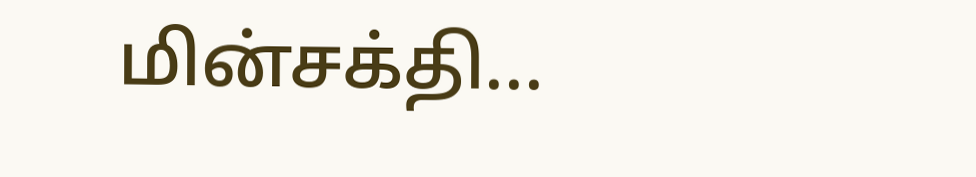மின்சக்தி...